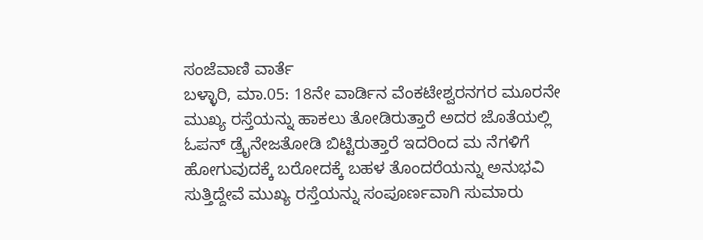ಸಂಜೆವಾಣಿ ವಾರ್ತೆ
ಬಳ್ಳಾರಿ, ಮಾ.05: 18ನೇ ವಾರ್ಡಿನ ವೆಂಕಟೇಶ್ವರನಗರ ಮೂರನೇ ಮುಖ್ಯ ರಸ್ತೆಯನ್ನು ಹಾಕಲು ತೋಡಿರುತ್ತಾರೆ ಅದರ ಜೊತೆಯಲ್ಲಿ ಓಪನ್ ಡ್ರೈನೇಜತೋಡಿ ಬಿಟ್ಟಿರುತ್ತಾರೆ ಇದರಿಂದ ಮ ನೆಗಳಿಗೆ ಹೋಗುವುದಕ್ಕೆ ಬರೋದಕ್ಕೆ ಬಹಳ ತೊಂದರೆಯನ್ನು ಅನುಭವಿ ಸುತ್ತಿದ್ದೇವೆ ಮುಖ್ಯ ರಸ್ತೆಯನ್ನು ಸಂಪೂರ್ಣವಾಗಿ ಸುಮಾರು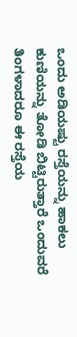ಒಂದು ಅಡಿಯಷ್ಟು ರಸ್ತೆಯನ್ನು ಹಾಕಲು ಕುಣಿಯನ್ನು ತೋಡಿ ಬಿಟ್ಟಿರುತ್ತಾರೆ ಒಂದುವರೆ ತಿಂಗಳಾದರೂ ಈ ರಸ್ತೆಯ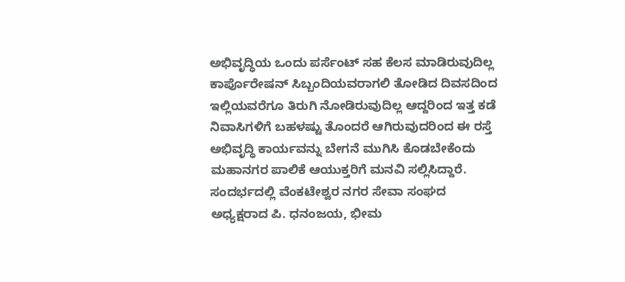ಅಭಿವೃದ್ಧಿಯ ಒಂದು ಪರ್ಸೆಂಟ್ ಸಹ ಕೆಲಸ ಮಾಡಿರುವುದಿಲ್ಲ ಕಾರ್ಪೊರೇಷನ್ ಸಿಬ್ಬಂದಿಯವರಾಗಲಿ ತೋಡಿದ ದಿವಸದಿಂದ ಇಲ್ಲಿಯವರೆಗೂ ತಿರುಗಿ ನೋಡಿರುವುದಿಲ್ಲ ಆದ್ದರಿಂದ ಇತ್ತ ಕಡೆ ನಿವಾಸಿಗಳಿಗೆ ಬಹಳಷ್ಟು ತೊಂದರೆ ಆಗಿರುವುದರಿಂದ ಈ ರಸ್ತೆ ಅಭಿವೃದ್ಧಿ ಕಾರ್ಯವನ್ನು ಬೇಗನೆ ಮುಗಿಸಿ ಕೊಡಬೇಕೆಂದು ಮಹಾನಗರ ಪಾಲಿಕೆ ಆಯುಕ್ತರಿಗೆ ಮನವಿ ಸಲ್ಲಿಸಿದ್ದಾರೆ. ಸಂದರ್ಭದಲ್ಲಿ ವೆಂಕಟೇಶ್ವರ ನಗರ ಸೇವಾ ಸಂಘದ ಅಧ್ಯಕ್ಷರಾದ ಪಿ. ಧನಂಜಯ, ಭೀಮ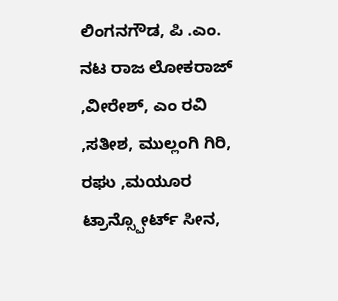ಲಿಂಗನಗೌಡ, ಪಿ .ಎಂ. ನಟ ರಾಜ ಲೋಕರಾಜ್ ,ವೀರೇಶ್, ಎಂ ರವಿ ,ಸತೀಶ, ಮುಲ್ಲಂಗಿ ಗಿರಿ, ರಘು ,ಮಯೂರ ಟ್ರಾನ್ಸ್ಪೋರ್ಟ್ ಸೀನ,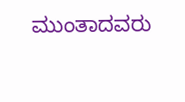ಮುಂತಾದವರು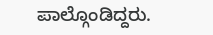ಪಾಲ್ಗೊಂಡಿದ್ದರು.